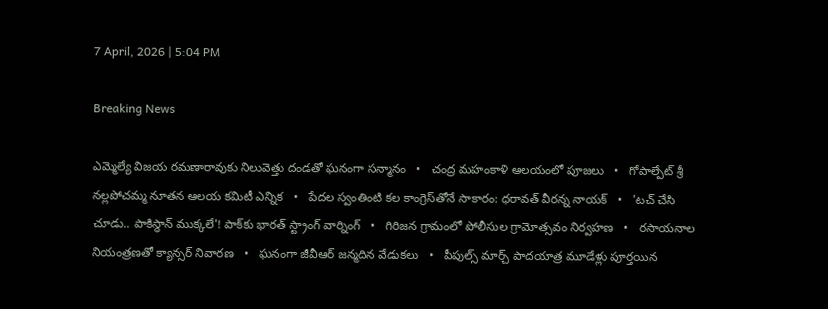7 April, 2026 | 5:04 PM

Breaking News

ఎమ్మెల్యే విజయ రమణారావుకు నిలువెత్తు దండతో ఘనంగా సన్మానం   •   చంద్ర మహంకాళి ఆలయంలో పూజలు   •   గోపాల్పేట్ శ్రీ నల్లపోచమ్మ నూతన ఆలయ కమిటీ ఎన్నిక   •   పేదల స్వంతింటి కల కాంగ్రెస్‌తోనే సాకారం: ధరావత్ వీరన్న నాయక్   •   'టచ్ చేసి చూడు.. పాకిస్థాన్‌ ముక్కలే'! పాక్‌కు భారత్ స్ట్రాంగ్‌ వార్నింగ్‌   •   గిరిజన గ్రామంలో పోలీసుల గ్రామోత్సవం నిర్వహణ   •   రసాయనాల నియంత్రణతో క్యాన్సర్ నివారణ   •   ఘనంగా జీవీఆర్ జన్మదిన వేడుకలు   •   పీపుల్స్ మార్చ్ పాదయాత్ర మూడేళ్లు పూర్తయిన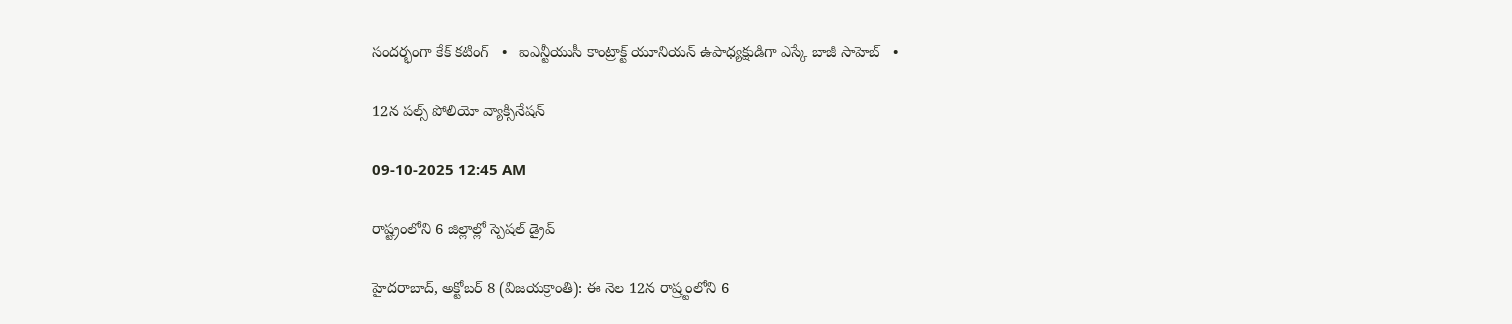సందర్భంగా కేక్ కటింగ్   •   ఐఎన్టీయుసీ కాంట్రాక్ట్ యూనియన్ ఉపాధ్యక్షుడిగా ఎస్కే బాజీ సాహెబ్   •

12న పల్స్ పోలియో వ్యాక్సినేషన్

09-10-2025 12:45 AM

రాష్ట్రంలోని 6 జిల్లాల్లో స్పెషల్ డ్రైవ్

హైదరాబాద్, అక్టోబర్ 8 (విజయక్రాంతి): ఈ నెల 12న రాష్ర్టంలోని 6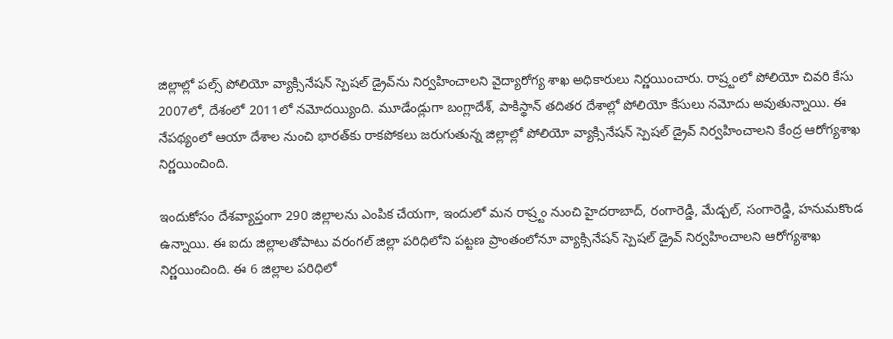జిల్లాల్లో పల్స్ పోలియో వ్యాక్సినేషన్ స్పెషల్ డ్రైవ్‌ను నిర్వహించాలని వైద్యారోగ్య శాఖ అధికారులు నిర్ణయించారు. రాష్ర్టంలో పోలియో చివరి కేసు 2007లో, దేశంలో 2011లో నమోదయ్యింది. మూడేండ్లుగా బంగ్లాదేశ్, పాకిస్థాన్ తదితర దేశాల్లో పోలియో కేసులు నమోదు అవుతున్నాయి. ఈ నేపథ్యంలో ఆయా దేశాల నుంచి భారత్‌కు రాకపోకలు జరుగుతున్న జిల్లాల్లో పోలియో వ్యాక్సినేషన్ స్పెషల్ డ్రైవ్ నిర్వహించాలని కేంద్ర ఆరోగ్యశాఖ నిర్ణయించింది.

ఇందుకోసం దేశవ్యాప్తంగా 290 జిల్లాలను ఎంపిక చేయగా, ఇందులో మన రాష్ర్టం నుంచి హైదరాబాద్, రంగారెడ్డి, మేడ్చల్, సంగారెడ్డి, హనుమకొండ ఉన్నాయి. ఈ ఐదు జిల్లాలతోపాటు వరంగల్ జిల్లా పరిధిలోని పట్టణ ప్రాంతంలోనూ వ్యాక్సినేషన్ స్పెషల్ డ్రైవ్ నిర్వహించాలని ఆరోగ్యశాఖ నిర్ణయించింది. ఈ 6 జిల్లాల పరిధిలో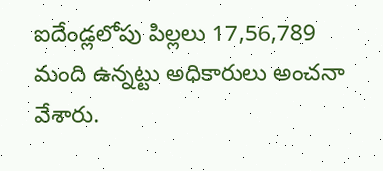ఐదేండ్లలోపు పిల్లలు 17,56,789 మంది ఉన్నట్టు అధికారులు అంచనా వేశారు.